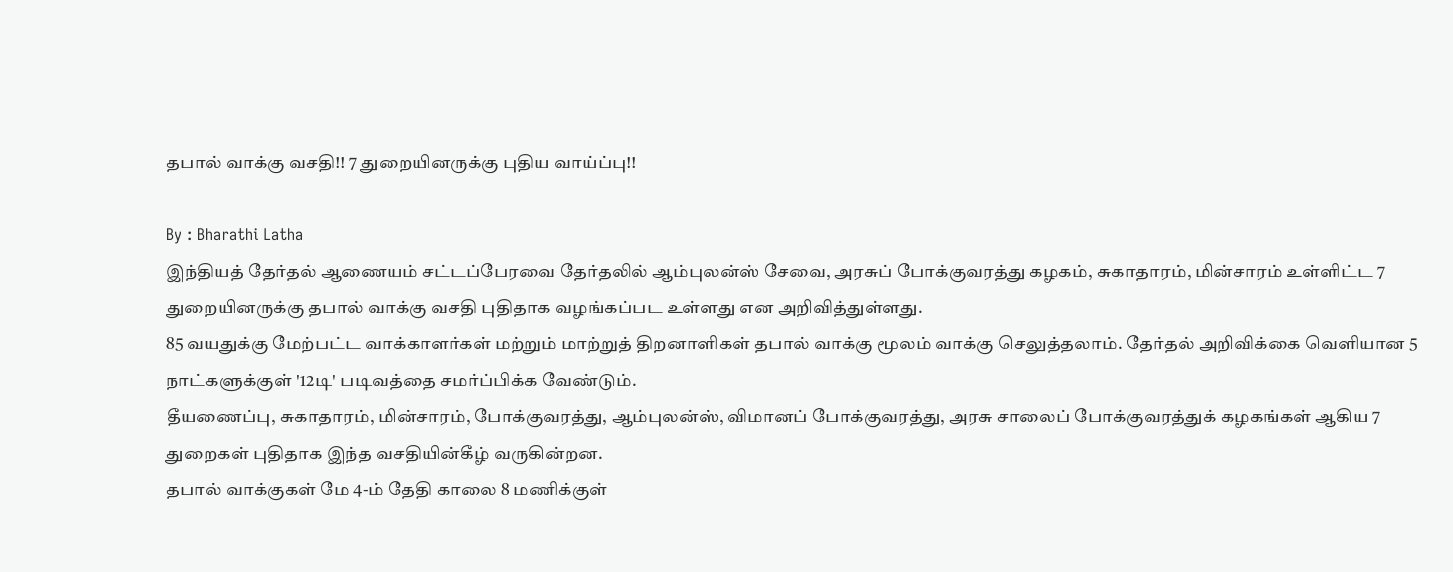தபால் வாக்கு வசதி!! 7 துறையினருக்கு புதிய வாய்ப்பு!!

By : Bharathi Latha
இந்தியத் தேர்தல் ஆணையம் சட்டப்பேரவை தேர்தலில் ஆம்புலன்ஸ் சேவை, அரசுப் போக்குவரத்து கழகம், சுகாதாரம், மின்சாரம் உள்ளிட்ட 7 துறையினருக்கு தபால் வாக்கு வசதி புதிதாக வழங்கப்பட உள்ளது என அறிவித்துள்ளது.
85 வயதுக்கு மேற்பட்ட வாக்காளர்கள் மற்றும் மாற்றுத் திறனாளிகள் தபால் வாக்கு மூலம் வாக்கு செலுத்தலாம். தேர்தல் அறிவிக்கை வெளியான 5 நாட்களுக்குள் '12டி' படிவத்தை சமர்ப்பிக்க வேண்டும்.
தீயணைப்பு, சுகாதாரம், மின்சாரம், போக்குவரத்து, ஆம்புலன்ஸ், விமானப் போக்குவரத்து, அரசு சாலைப் போக்குவரத்துக் கழகங்கள் ஆகிய 7 துறைகள் புதிதாக இந்த வசதியின்கீழ் வருகின்றன.
தபால் வாக்குகள் மே 4-ம் தேதி காலை 8 மணிக்குள்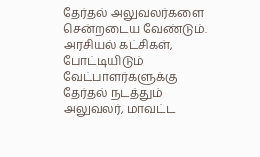தேர்தல் அலுவலர்களை சென்றடைய வேண்டும். அரசியல் கட்சிகள், போட்டியிடும் வேட்பாளர்களுக்கு தேர்தல் நடத்தும் அலுவலர், மாவட்ட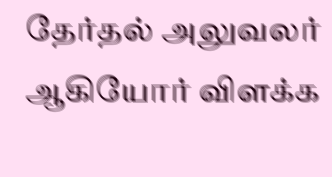தேர்தல் அலுவலர் ஆகியோர் விளக்க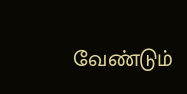வேண்டும்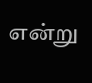என்று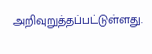அறிவுறுத்தப்பட்டுள்ளது.